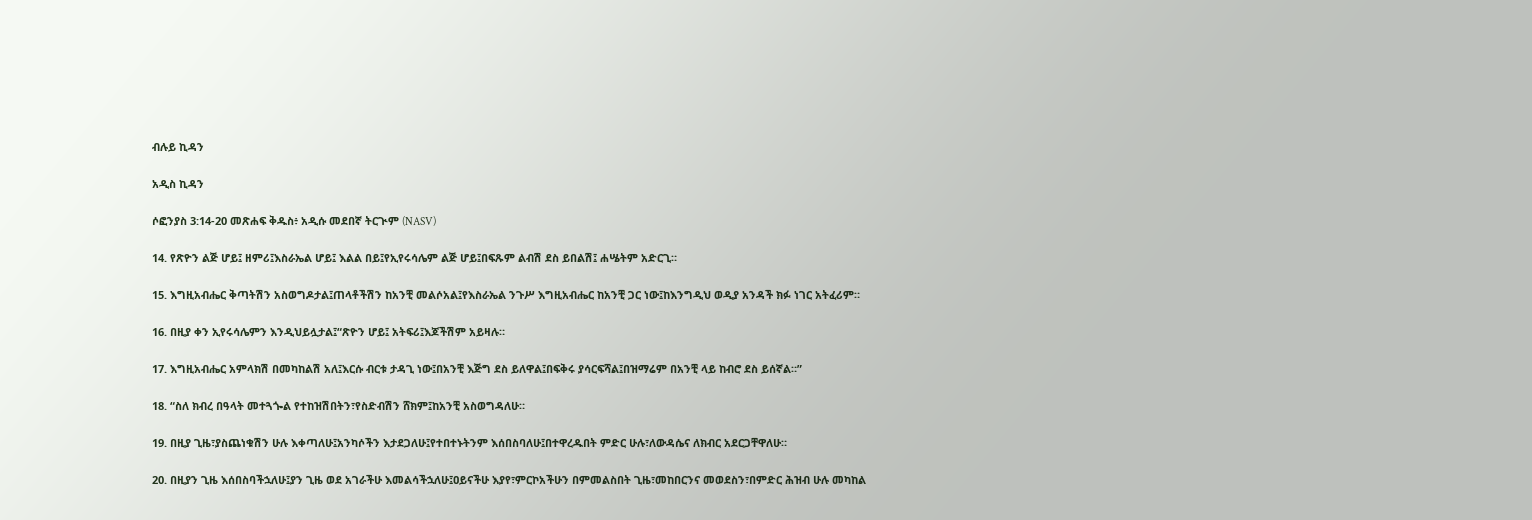ብሉይ ኪዳን

አዲስ ኪዳን

ሶፎንያስ 3:14-20 መጽሐፍ ቅዱስ፥ አዲሱ መደበኛ ትርጒም (NASV)

14. የጽዮን ልጅ ሆይ፤ ዘምሪ፤እስራኤል ሆይ፤ እልል በይ፤የኢየሩሳሌም ልጅ ሆይ፤በፍጹም ልብሽ ደስ ይበልሽ፤ ሐሤትም አድርጊ።

15. እግዚአብሔር ቅጣትሽን አስወግዶታል፤ጠላቶችሽን ከአንቺ መልሶአል፤የእስራኤል ንጉሥ እግዚአብሔር ከአንቺ ጋር ነው፤ከእንግዲህ ወዲያ አንዳች ክፉ ነገር አትፈሪም።

16. በዚያ ቀን ኢየሩሳሌምን እንዲህይሏታል፤“ጽዮን ሆይ፤ አትፍሪ፤እጆችሽም አይዛሉ።

17. እግዚአብሔር አምላክሽ በመካከልሽ አለ፤እርሱ ብርቱ ታዳጊ ነው፤በአንቺ እጅግ ደስ ይለዋል፤በፍቅሩ ያሳርፍሻል፤በዝማሬም በአንቺ ላይ ከብሮ ደስ ይሰኛል።”

18. “ስለ ክብረ በዓላት መተጓጐል የተከዝሽበትን፣የስድብሽን ሸክም፤ከአንቺ አስወግዳለሁ።

19. በዚያ ጊዜ፣ያስጨነቁሽን ሁሉ እቀጣለሁ፤አንካሶችን እታደጋለሁ፤የተበተኑትንም እሰበስባለሁ፤በተዋረዱበት ምድር ሁሉ፣ለውዳሴና ለክብር አደርጋቸዋለሁ።

20. በዚያን ጊዜ እሰበስባችኋለሁ፤ያን ጊዜ ወደ አገራችሁ እመልሳችኋለሁ፤ዐይናችሁ እያየ፣ምርኮአችሁን በምመልስበት ጊዜ፣መከበርንና መወደስን፣በምድር ሕዝብ ሁሉ መካከል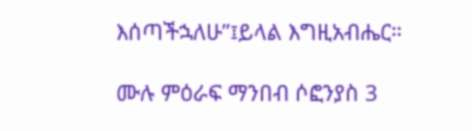እሰጣችኋለሁ”፤ይላል እግዚአብሔር።

ሙሉ ምዕራፍ ማንበብ ሶፎንያስ 3